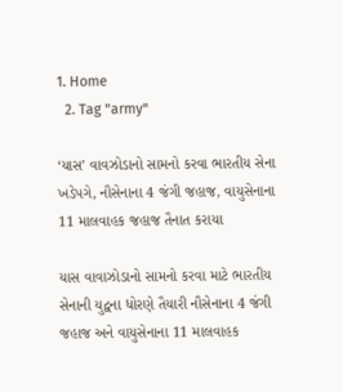1. Home
  2. Tag "army"

‘યાસ’ વાવઝોડાનો સામનો કરવા ભારતીય સેના ખડેપગે, નૌસેનાના 4 જંગી જહાજ, વાયુસેનાના 11 માલવાહક જહાજ તૈનાત કરાયા

યાસ વાવાઝોડાનો સામનો કરવા માટે ભારતીય સેનાની યુદ્વના ધોરણે તૈયારી નૌસેનાના 4 જંગી જહાજ અને વાયુસેનાના 11 માલવાહક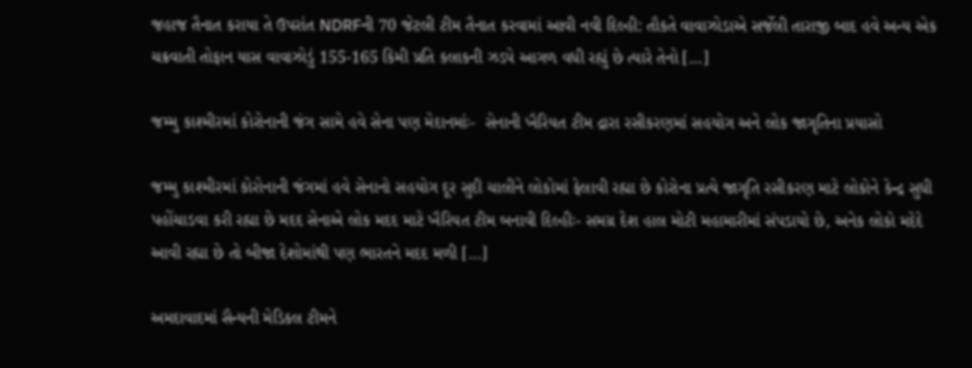જહાજ તૈનાત કરાયા તે ઉપરાંત NDRFની 70 જેટલી ટીમ તૈનાત કરવામાં આવી નવી દિલ્હી: તૌકતે વાવાઝોડાએ સર્જેલી તારાજી બાદ હવે અન્ય એક ચક્રવાતી તોફાન યાસ વાવાઝોડું 155-165 કિમી પ્રતિ કલાકની ઝડપે આગળ વધી રહ્યું છે ત્યારે તેનો […]

જમ્મુ કાશ્મીરમાં કોરોનાની જંગ સામે હવે સેના પણ મેદાનમાંઃ-  સેનાની ખૈરિયત ટીમ દ્રારા રસીકરણમાં સહયોગ અને લોક જાગૃતિના પ્રયાસો

જમ્મુ કાશ્મીરમાં કોરોનાની જંગમાં હવે સેનાનો સહયોગ દૂર સુદી ચાલીને લોકોમાં ફેલાવી રહ્યા છે કોરોના પ્રત્યે જાગૃતિ રસીકરણ માટે લોકોને કેન્દ્ર સુધી પહોંચાડવા કરી રહ્યા છે મદદ સેનાએ લોક મદદ માટે ખૈરિયત ટીમ બનાવી દિલ્હીઃ- સમગ્ર દેશ હાલ મોટી મહામારીમાં સંપડાયો છે, અનેક લોકો મદેદે આવી રહ્યા છે તો બીજા દેશોમાંથી પણ ભારતને મદદ મળી […]

અમદાવાદમાં સૈન્યની મેડિકલ ટીમને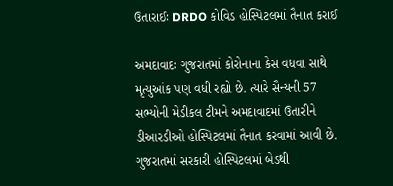ઉતારાઈઃ DRDO કોવિડ હોસ્પિટલમાં તૈનાત કરાઈ

અમદાવાદઃ ગુજરાતમાં કોરોનાના કેસ વધવા સાથે મૃત્યુઆંક પણ વધી રહ્યો છે. ત્યારે સૈન્યની 57 સભ્યોની મેડીકલ ટીમને અમદાવાદમાં ઉતારીને  ડીઆરડીઓ હોસ્પિટલમાં તૈનાત કરવામાં આવી છે. ગુજરાતમાં સરકારી હોસ્પિટલમાં બેડથી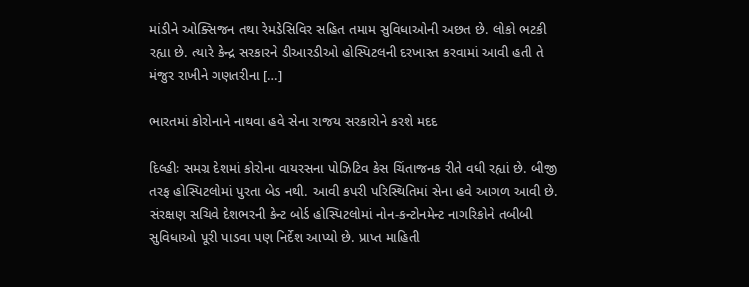માંડીને ઓક્સિજન તથા રેમડેસિવિર સહિત તમામ સુવિધાઓની અછત છે. લોકો ભટકી રહ્યા છે. ત્યારે કેન્દ્ર સરકારને ડીઆરડીઓ હોસ્પિટલની દરખાસ્ત કરવામાં આવી હતી તે મંજુર રાખીને ગણતરીના […]

ભારતમાં કોરોનાને નાથવા હવે સેના રાજય સરકારોને કરશે મદદ

દિલ્હીઃ સમગ્ર દેશમાં કોરોના વાયરસના પોઝિટિવ કેસ ચિંતાજનક રીતે વધી રહ્યાં છે. બીજી તરફ હોસ્પિટલોમાં પુરતા બેડ નથી. આવી કપરી પરિસ્થિતિમાં સેના હવે આગળ આવી છે. સંરક્ષણ સચિવે દેશભરની કેન્ટ બોર્ડ હોસ્પિટલોમાં નોન-કન્ટોનમેન્ટ નાગરિકોને તબીબી સુવિધાઓ પૂરી પાડવા પણ નિર્દેશ આપ્યો છે. પ્રાપ્ત માહિતી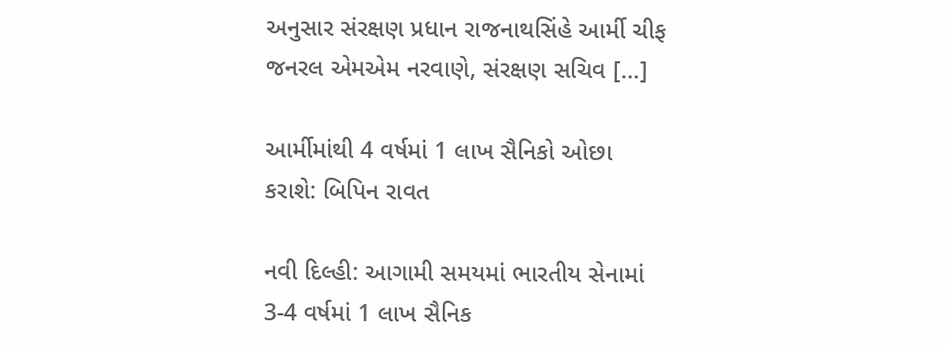અનુસાર સંરક્ષણ પ્રધાન રાજનાથસિંહે આર્મી ચીફ જનરલ એમએમ નરવાણે, સંરક્ષણ સચિવ […]

આર્મીમાંથી 4 વર્ષમાં 1 લાખ સૈનિકો ઓછા કરાશે: બિપિન રાવત

નવી દિલ્હી: આગામી સમયમાં ભારતીય સેનામાં 3-4 વર્ષમાં 1 લાખ સૈનિક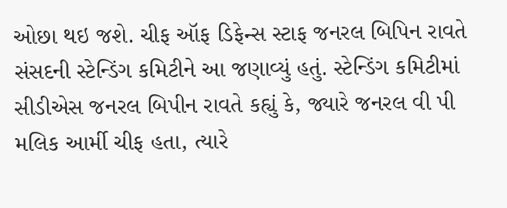ઓછા થઇ જશે. ચીફ ઑફ ડિફેન્સ સ્ટાફ જનરલ બિપિન રાવતે સંસદની સ્ટેન્ડિંગ કમિટીને આ જણાવ્યું હતું. સ્ટેન્ડિંગ કમિટીમાં સીડીએસ જનરલ બિપીન રાવતે કહ્યું કે, જ્યારે જનરલ વી પી મલિક આર્મી ચીફ હતા, ત્યારે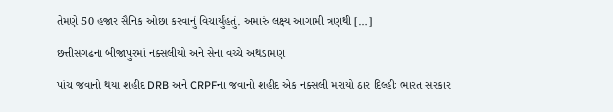તેમણે 50 હજાર સૈનિક ઓછા કરવાનું વિચાર્યુંહતું. અમારું લક્ષ્ય આગામી ત્રણથી […]

છત્તીસગઢના બીજાપુરમાં નક્સલીયો અને સેના વચ્ચે અથડામણ

પાંચ જવાનો થયા શહીદ DRB અને CRPFના જવાનો શહીદ એક નક્સલી મરાયો ઠાર દિલ્હીઃ ભારત સરકાર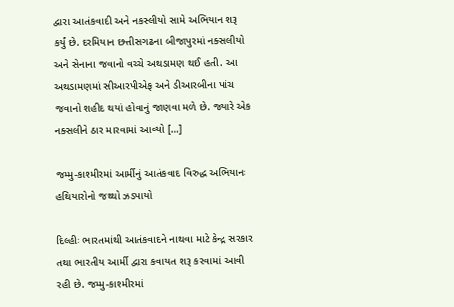દ્વારા આતંકવાદી અને નકસ્લીયો સામે અભિયાન શરૂ કર્યું છે. દરમિયાન છત્તીસગઢના બીજાપુરમાં નક્સલીયો અને સેનાના જવાનો વચ્ચે અથડામણ થઈ હતી. આ અથડામણમાં સીઆરપીએફ અને ડીઆરબીના પાંચ જવાનો શહીદ થયાં હોવાનું જાણવા મળે છે. જ્યારે એક નક્સલીને ઠાર મારવામાં આવ્યો […]

જમ્મુ-કાશ્મીરમાં આર્મીનું આતંકવાદ વિરુદ્ધ અભિયાનઃ હથિયારોનો જથ્થો ઝડપાયો

દિલ્હીઃ ભારતમાંથી આતંકવાદને નાથવા માટે કેન્દ્ર સરકાર તથા ભારતીય આર્મી દ્વારા કવાયત શરૂ કરવામાં આવી રહી છે. જમ્મુ-કાશ્મીરમાં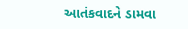આતંકવાદને ડામવા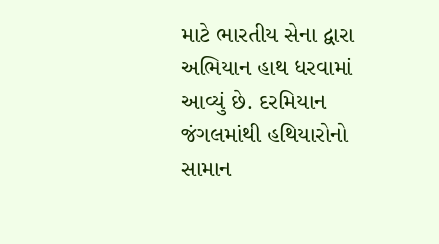માટે ભારતીય સેના દ્વારા અભિયાન હાથ ધરવામાં આવ્યું છે. દરમિયાન  જંગલમાંથી હથિયારોનો સામાન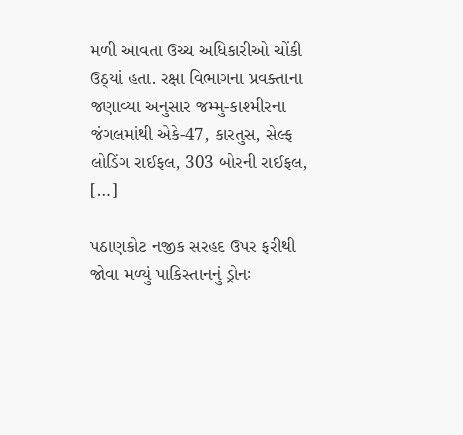મળી આવતા ઉચ્ચ અધિકારીઓ ચોંકી ઉઠ્યાં હતા. રક્ષા વિભાગના પ્રવક્તાના જણાવ્યા અનુસાર જમ્મુ-કાશ્મીરના જંગલમાંથી એકે-47, કારતુસ, સેલ્ફ લોડિંગ રાઈફલ, 303 બોરની રાઈફલ, […]

પઠાણકોટ નજીક સરહદ ઉપર ફરીથી જોવા મળ્યું પાકિસ્તાનનું ડ્રોનઃ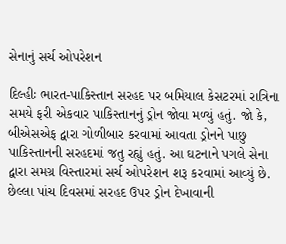સેનાનું સર્ચ ઓપરેશન

દિલ્હીઃ ભારત-પાકિસ્તાન સરહદ પર બમિયાલ કેસટરમાં રાત્રિના સમયે ફરી એકવાર પાકિસ્તાનનું ડ્રોન જોવા મળ્યું હતું. જો કે, બીએસએફ દ્વારા ગોળીબાર કરવામાં આવતા ડ્રોનને પાછુ પાકિસ્તાનની સરહદમાં જતુ રહ્યું હતું. આ ઘટનાને પગલે સેના દ્વારા સમગ્ર વિસ્તારમાં સર્ચ ઓપરેશન શરૂ કરવામાં આવ્યું છે. છેલ્લા પાંચ દિવસમાં સરહદ ઉપર ડ્રોન દેખાવાની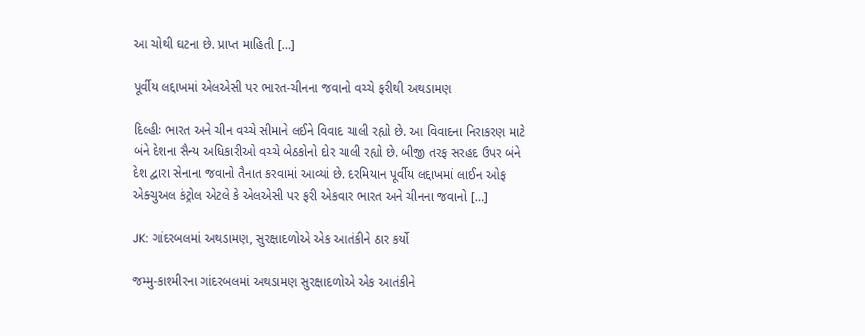આ ચોથી ઘટના છે. પ્રાપ્ત માહિતી […]

પૂર્વીય લદ્દાખમાં એલએસી પર ભારત-ચીનના જવાનો વચ્ચે ફરીથી અથડામણ

દિલ્હીઃ ભારત અને ચીન વચ્ચે સીમાને લઈને વિવાદ ચાલી રહ્યો છે. આ વિવાદના નિરાકરણ માટે બંને દેશના સૈન્ય અધિકારીઓ વચ્ચે બેઠકોનો દોર ચાલી રહ્યો છે. બીજી તરફ સરહદ ઉપર બંને દેશ દ્વારા સેનાના જવાનો તૈનાત કરવામાં આવ્યાં છે. દરમિયાન પૂર્વીય લદ્દાખમાં લાઈન ઓફ એક્ચુઅલ કંટ્રોલ એટલે કે એલએસી પર ફરી એકવાર ભારત અને ચીનના જવાનો […]

JK: ગાંદરબલમાં અથડામણ, સુરક્ષાદળોએ એક આતંકીને ઠાર કર્યો

જમ્મુ-કાશ્મીરના ગાંદરબલમાં અથડામણ સુરક્ષાદળોએ એક આતંકીને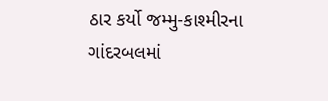ઠાર કર્યો જમ્મુ-કાશ્મીરના ગાંદરબલમાં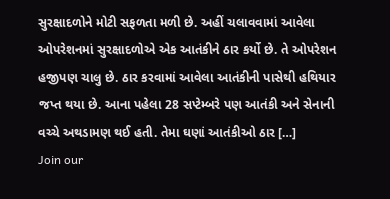સુરક્ષાદળોને મોટી સફળતા મળી છે. અહીં ચલાવવામાં આવેલા ઓપરેશનમાં સુરક્ષાદળોએ એક આતંકીને ઠાર કર્યો છે. તે ઓપરેશન હજીપણ ચાલુ છે. ઠાર કરવામાં આવેલા આતંકીની પાસેથી હથિયાર જપ્ત થયા છે. આના પહેલા 28 સપ્ટેમ્બરે પણ આતંકી અને સેનાની વચ્ચે અથડામણ થઈ હતી. તેમા ઘણાં આતંકીઓ ઠાર […]
Join our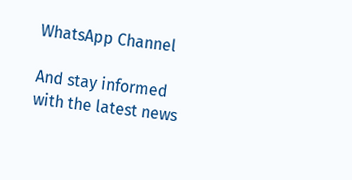WhatsApp Channel

And stay informed with the latest news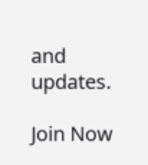and updates.

Join Now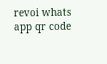revoi whats app qr code